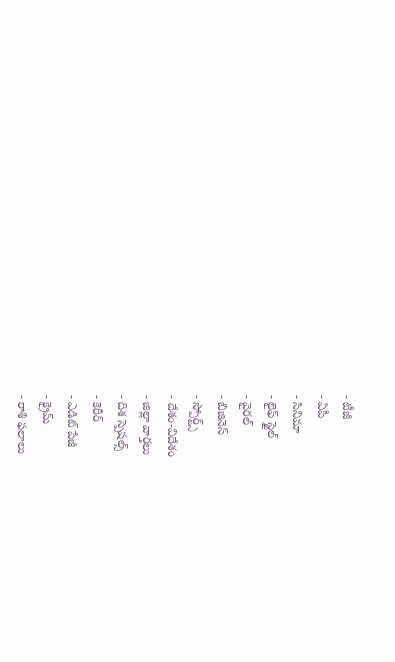- టీజీ
- ఏపీ
- సినిమా
- లైఫ్ స్టైల్
- వైరల్
- బిజినెస్
- స్పోర్ట్స్
- దేశం-విదేశం
- జిల్లా వార్తలు
- దిశ స్పెషల్స్
- కెరీర్
- ఎడిట్ పేజీ
- క్రైమ్
- రాశి ఫలాలు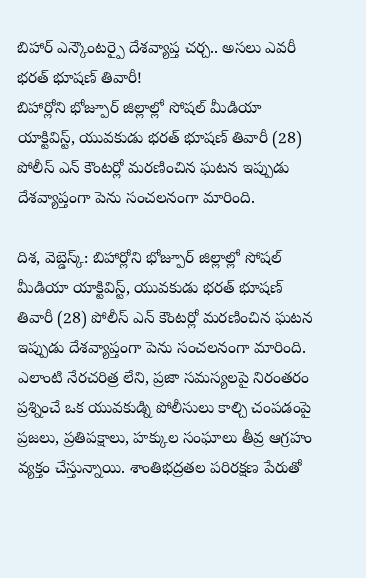బిహార్ ఎన్కౌంటర్పై దేశవ్యాప్త చర్చ.. అసలు ఎవరీ భరత్ భూషణ్ తివారీ!
బిహార్లోని భోజ్పూర్ జిల్లాల్లో సోషల్ మీడియా యాక్టివిస్ట్, యువకుడు భరత్ భూషణ్ తివారీ (28) పోలీస్ ఎన్ కౌంటర్లో మరణించిన ఘటన ఇప్పుడు దేశవ్యాప్తంగా పెను సంచలనంగా మారింది.

దిశ, వెబ్డెస్క్: బిహార్లోని భోజ్పూర్ జిల్లాల్లో సోషల్ మీడియా యాక్టివిస్ట్, యువకుడు భరత్ భూషణ్ తివారీ (28) పోలీస్ ఎన్ కౌంటర్లో మరణించిన ఘటన ఇప్పుడు దేశవ్యాప్తంగా పెను సంచలనంగా మారింది. ఎలాంటి నేరచరిత్ర లేని, ప్రజా సమస్యలపై నిరంతరం ప్రశ్నించే ఒక యువకుడ్ని పోలీసులు కాల్చి చంపడంపై ప్రజలు, ప్రతిపక్షాలు, హక్కుల సంఘాలు తీవ్ర ఆగ్రహం వ్యక్తం చేస్తున్నాయి. శాంతిభద్రతల పరిరక్షణ పేరుతో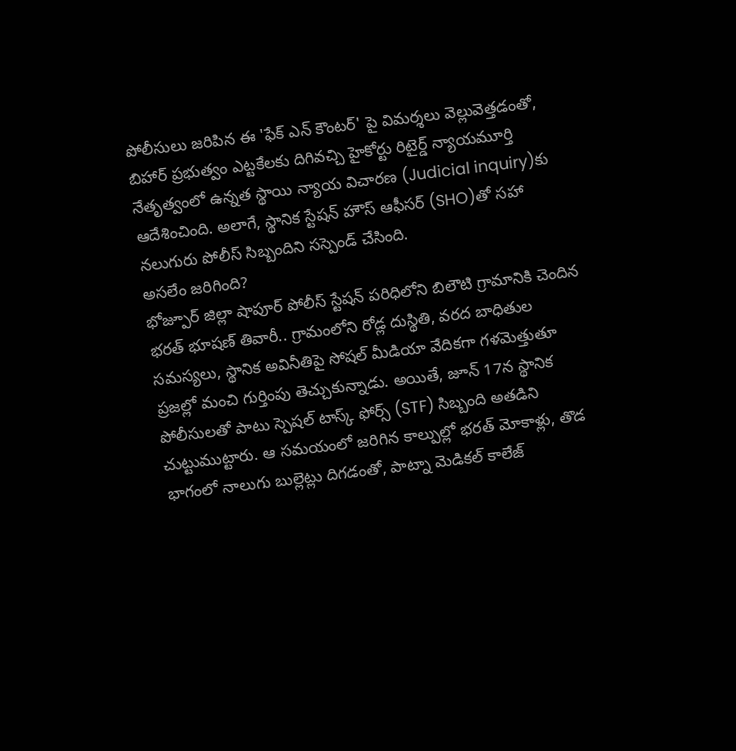పోలీసులు జరిపిన ఈ 'ఫేక్ ఎన్ కౌంటర్' పై విమర్శలు వెల్లువెత్తడంతో, బిహార్ ప్రభుత్వం ఎట్టకేలకు దిగివచ్చి హైకోర్టు రిటైర్డ్ న్యాయమూర్తి నేతృత్వంలో ఉన్నత స్థాయి న్యాయ విచారణ (Judicial inquiry)కు ఆదేశించింది. అలాగే, స్థానిక స్టేషన్ హౌస్ ఆఫీసర్ (SHO)తో సహా నలుగురు పోలీస్ సిబ్బందిని సస్పెండ్ చేసింది.
అసలేం జరిగింది?
భోజ్పూర్ జిల్లా షాపూర్ పోలీస్ స్టేషన్ పరిధిలోని బిలౌటి గ్రామానికి చెందిన భరత్ భూషణ్ తివారీ.. గ్రామంలోని రోడ్ల దుస్థితి, వరద బాధితుల సమస్యలు, స్థానిక అవినీతిపై సోషల్ మీడియా వేదికగా గళమెత్తుతూ ప్రజల్లో మంచి గుర్తింపు తెచ్చుకున్నాడు. అయితే, జూన్ 17న స్థానిక పోలీసులతో పాటు స్పెషల్ టాస్క్ ఫోర్స్ (STF) సిబ్బంది అతడిని చుట్టుముట్టారు. ఆ సమయంలో జరిగిన కాల్పుల్లో భరత్ మోకాళ్లు, తొడ భాగంలో నాలుగు బుల్లెట్లు దిగడంతో, పాట్నా మెడికల్ కాలేజ్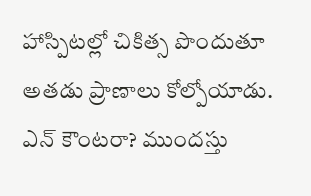హాస్పిటల్లో చికిత్స పొందుతూ అతడు ప్రాణాలు కోల్పోయాడు.
ఎన్ కౌంటరా? ముందస్తు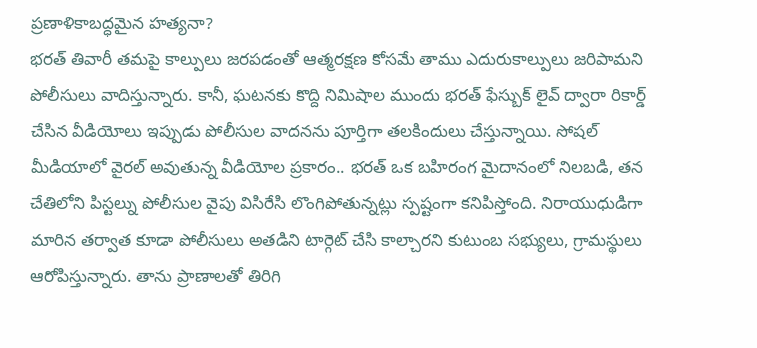ప్రణాళికాబద్ధమైన హత్యనా?
భరత్ తివారీ తమపై కాల్పులు జరపడంతో ఆత్మరక్షణ కోసమే తాము ఎదురుకాల్పులు జరిపామని పోలీసులు వాదిస్తున్నారు. కానీ, ఘటనకు కొద్ది నిమిషాల ముందు భరత్ ఫేస్బుక్ లైవ్ ద్వారా రికార్డ్ చేసిన వీడియోలు ఇప్పుడు పోలీసుల వాదనను పూర్తిగా తలకిందులు చేస్తున్నాయి. సోషల్ మీడియాలో వైరల్ అవుతున్న వీడియోల ప్రకారం.. భరత్ ఒక బహిరంగ మైదానంలో నిలబడి, తన చేతిలోని పిస్టల్ను పోలీసుల వైపు విసిరేసి లొంగిపోతున్నట్లు స్పష్టంగా కనిపిస్తోంది. నిరాయుధుడిగా మారిన తర్వాత కూడా పోలీసులు అతడిని టార్గెట్ చేసి కాల్చారని కుటుంబ సభ్యులు, గ్రామస్థులు ఆరోపిస్తున్నారు. తాను ప్రాణాలతో తిరిగి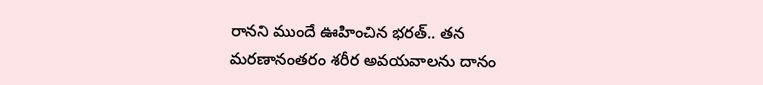రానని ముందే ఊహించిన భరత్.. తన మరణానంతరం శరీర అవయవాలను దానం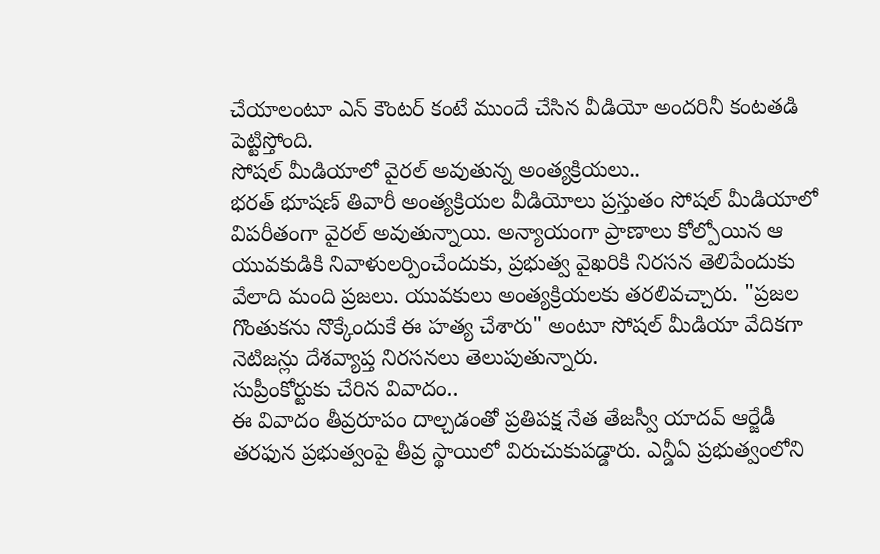చేయాలంటూ ఎన్ కౌంటర్ కంటే ముందే చేసిన వీడియో అందరినీ కంటతడి పెట్టిస్తోంది.
సోషల్ మీడియాలో వైరల్ అవుతున్న అంత్యక్రియలు..
భరత్ భూషణ్ తివారీ అంత్యక్రియల వీడియోలు ప్రస్తుతం సోషల్ మీడియాలో విపరీతంగా వైరల్ అవుతున్నాయి. అన్యాయంగా ప్రాణాలు కోల్పోయిన ఆ యువకుడికి నివాళులర్పించేందుకు, ప్రభుత్వ వైఖరికి నిరసన తెలిపేందుకు వేలాది మంది ప్రజలు. యువకులు అంత్యక్రియలకు తరలివచ్చారు. "ప్రజల గొంతుకను నొక్కేందుకే ఈ హత్య చేశారు" అంటూ సోషల్ మీడియా వేదికగా నెటిజన్లు దేశవ్యాప్త నిరసనలు తెలుపుతున్నారు.
సుప్రీంకోర్టుకు చేరిన వివాదం..
ఈ వివాదం తీవ్రరూపం దాల్చడంతో ప్రతిపక్ష నేత తేజస్వీ యాదవ్ ఆర్జేడీ తరఫున ప్రభుత్వంపై తీవ్ర స్థాయిలో విరుచుకుపడ్డారు. ఎన్డీఏ ప్రభుత్వంలోని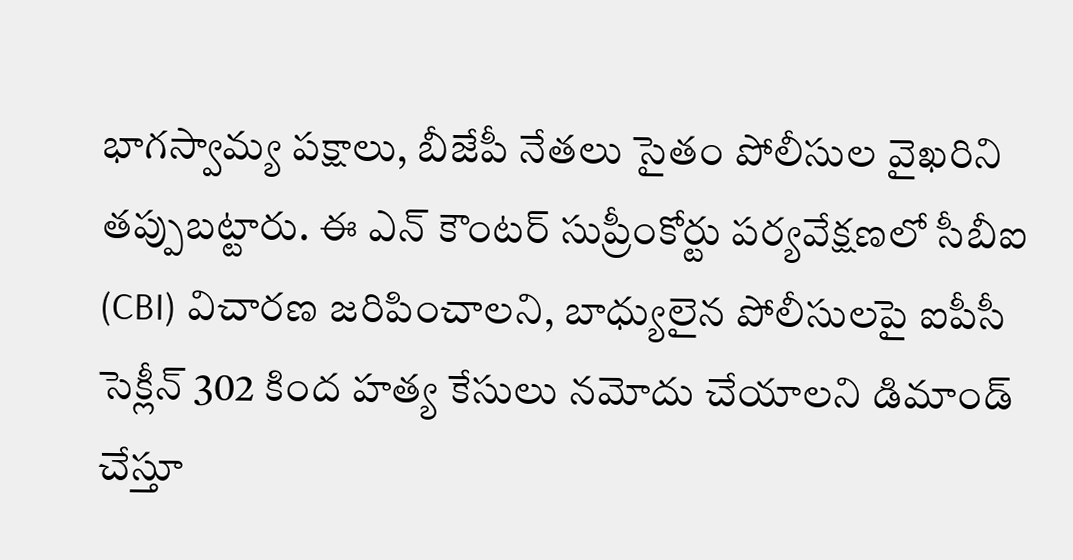భాగస్వామ్య పక్షాలు, బీజేపీ నేతలు సైతం పోలీసుల వైఖరిని తప్పుబట్టారు. ఈ ఎన్ కౌంటర్ సుప్రీంకోర్టు పర్యవేక్షణలో సీబీఐ (CBI) విచారణ జరిపించాలని, బాధ్యులైన పోలీసులపై ఐపీసీ సెక్లీన్ 302 కింద హత్య కేసులు నమోదు చేయాలని డిమాండ్ చేస్తూ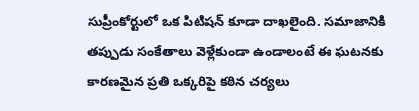సుప్రీంకోర్టులో ఒక పిటిషన్ కూడా దాఖలైంది. సమాజానికి తప్పుడు సంకేతాలు వెళ్లేకుండా ఉండాలంటే ఈ ఘటనకు కారణమైన ప్రతి ఒక్కరిపై కఠిన చర్యలు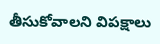తీసుకోవాలని విపక్షాలు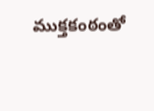ముక్తకంఠంతో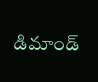డిమాండ్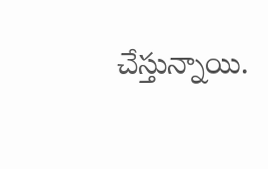చేస్తున్నాయి.